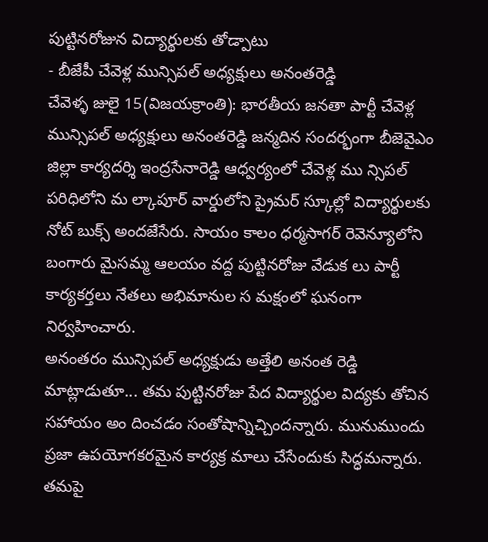పుట్టినరోజున విద్యార్థులకు తోడ్పాటు
- బీజేపీ చేవెళ్ల మున్సిపల్ అధ్యక్షులు అనంతరెడ్డి
చేవెళ్ళ జులై 15(విజయక్రాంతి): భారతీయ జనతా పార్టీ చేవెళ్ల మున్సిపల్ అధ్యక్షులు అనంతరెడ్డి జన్మదిన సందర్భంగా బీజెవైఎం జిల్లా కార్యదర్శి ఇంద్రసేనారెడ్డి ఆధ్వర్యంలో చేవెళ్ల ము న్సిపల్ పరిధిలోని మ ల్కాపూర్ వార్డులోని ప్రైమర్ స్కూల్లో విద్యార్థులకు నోట్ బుక్స్ అందజేసేరు. సాయం కాలం ధర్మసాగర్ రెవెన్యూలోని బంగారు మైసమ్మ ఆలయం వద్ద పుట్టినరోజు వేడుక లు పార్టీ కార్యకర్తలు నేతలు అభిమానుల స మక్షంలో ఘనంగా నిర్వహించారు.
అనంతరం మున్సిపల్ అధ్యక్షుడు అత్తేలి అనంత రెడ్డి మాట్లాడుతూ... తమ పుట్టినరోజు పేద విద్యార్థుల విద్యకు తోచిన సహాయం అం దించడం సంతోషాన్నిచ్చిందన్నారు. మునుముందు ప్రజా ఉపయోగకరమైన కార్యక్ర మాలు చేసేందుకు సిద్ధమన్నారు. తమపై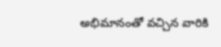అభిమానంతో వచ్చిన వారికి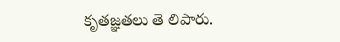కృతజ్ఞతలు తె లిపారు.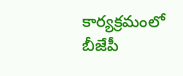కార్యక్రమంలో బీజేపీ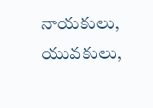నాయకులు, యువకులు,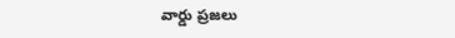వార్డు ప్రజలు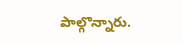పాల్గొన్నారు.